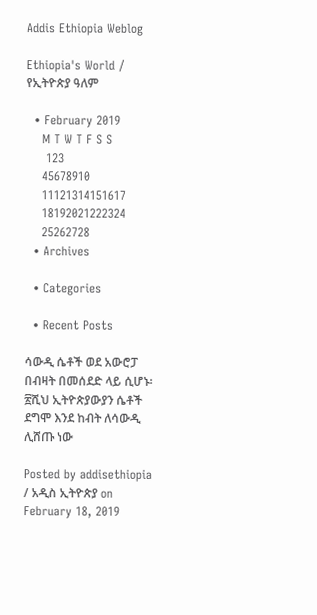Addis Ethiopia Weblog

Ethiopia's World / የኢትዮጵያ ዓለም

  • February 2019
    M T W T F S S
     123
    45678910
    11121314151617
    18192021222324
    25262728
  • Archives

  • Categories

  • Recent Posts

ሳውዲ ሴቶች ወደ አውሮፓ በብዛት በመሰደድ ላይ ሲሆኑ፡ ፳ሺህ ኢትዮጵያውያን ሴቶች ደግሞ እንደ ከብት ለሳውዲ ሊሸጡ ነው

Posted by addisethiopia / አዲስ ኢትዮጵያ on February 18, 2019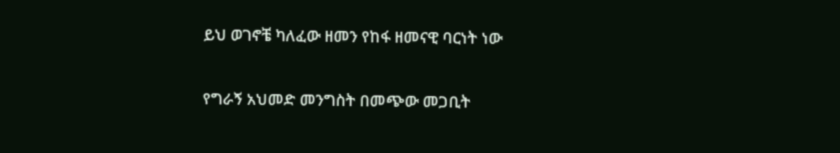ይህ ወገኖቼ ካለፈው ዘመን የከፋ ዘመናዊ ባርነት ነው

የግራኝ አህመድ መንግስት በመጭው መጋቢት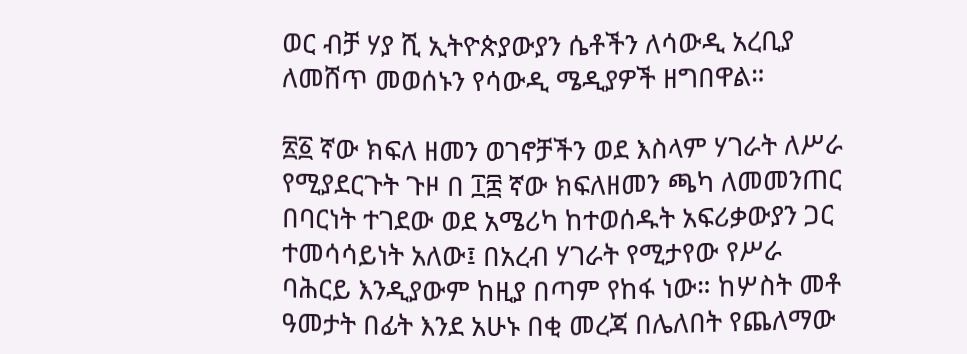ወር ብቻ ሃያ ሺ ኢትዮጵያውያን ሴቶችን ለሳውዲ አረቢያ ለመሸጥ መወሰኑን የሳውዲ ሜዲያዎች ዘግበዋል።

፳፩ ኛው ክፍለ ዘመን ወገኖቻችን ወደ እስላም ሃገራት ለሥራ የሚያደርጉት ጉዞ በ ፲፰ ኛው ክፍለዘመን ጫካ ለመመንጠር በባርነት ተገደው ወደ አሜሪካ ከተወሰዱት አፍሪቃውያን ጋር ተመሳሳይነት አለው፤ በአረብ ሃገራት የሚታየው የሥራ ባሕርይ እንዲያውም ከዚያ በጣም የከፋ ነው። ከሦስት መቶ ዓመታት በፊት እንደ አሁኑ በቂ መረጃ በሌለበት የጨለማው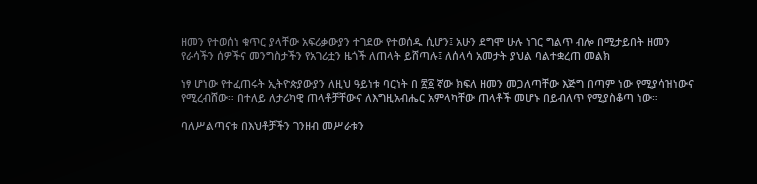ዘመን የተወሰነ ቁጥር ያላቸው አፍሪቃውያን ተገደው የተወሰዱ ሲሆን፤ አሁን ደግሞ ሁሉ ነገር ግልጥ ብሎ በሚታይበት ዘመን የራሳችን ሰዎችና መንግስታችን የአገሪቷን ዜጎች ለጠላት ይሸጣሉ፤ ለሰላሳ አመታት ያህል ባልተቋረጠ መልክ

ነፃ ሆነው የተፈጠሩት ኢትዮጵያውያን ለዚህ ዓይነቱ ባርነት በ ፳፩ ኛው ክፍለ ዘመን መጋለጣቸው እጅግ በጣም ነው የሚያሳዝነውና የሚረብሸው። በተለይ ለታሪካዊ ጠላቶቻቸውና ለእግዚአብሔር አምላካቸው ጠላቶች መሆኑ በይብለጥ የሚያስቆጣ ነው።

ባለሥልጣናቱ በእህቶቻችን ገንዘብ መሥራቱን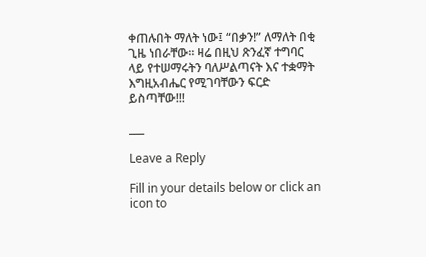ቀጠሉበት ማለት ነው፤ “በቃን!” ለማለት በቂ ጊዜ ነበራቸው። ዛሬ በዚህ ጽንፈኛ ተግባር ላይ የተሠማሩትን ባለሥልጣናት እና ተቋማት እግዚአብሔር የሚገባቸውን ፍርድ ይስጣቸው!!!

___

Leave a Reply

Fill in your details below or click an icon to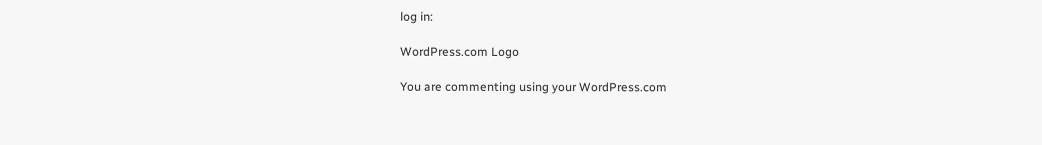log in:

WordPress.com Logo

You are commenting using your WordPress.com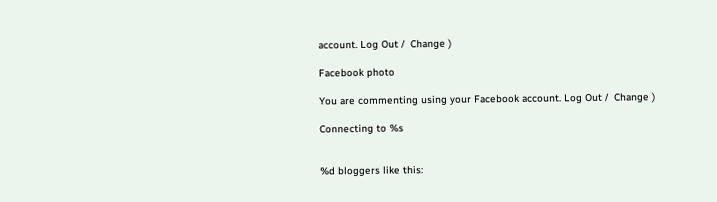account. Log Out /  Change )

Facebook photo

You are commenting using your Facebook account. Log Out /  Change )

Connecting to %s


%d bloggers like this: